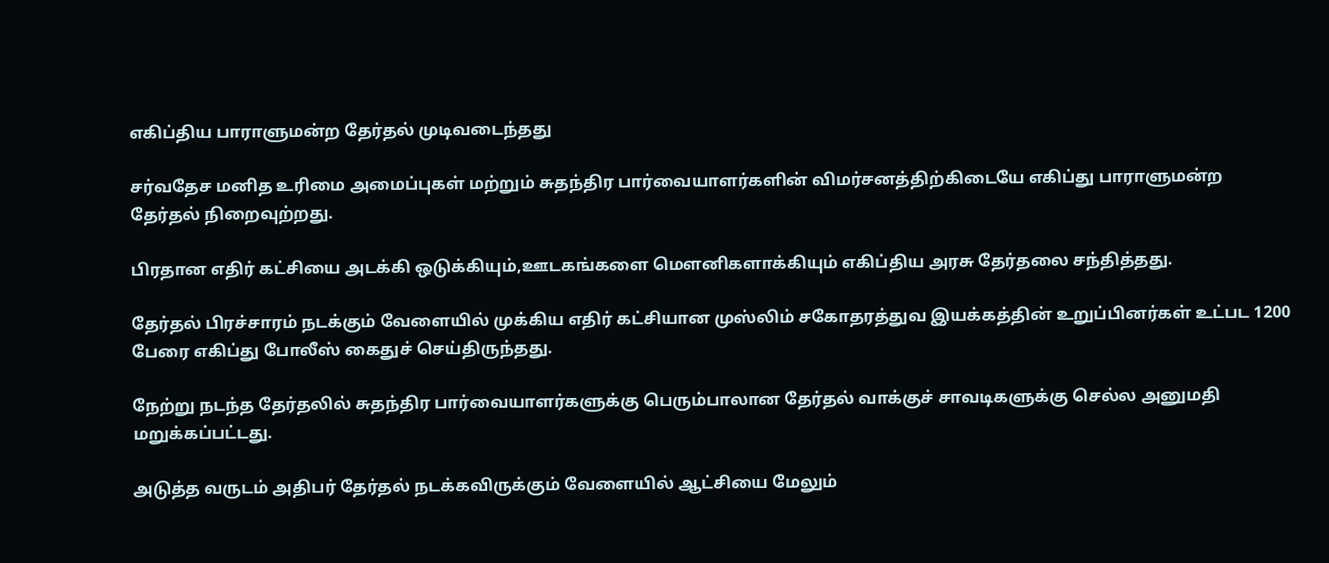எகிப்திய பாராளுமன்ற தேர்தல் முடிவடைந்தது

சர்வதேச மனித உரிமை அமைப்புகள் மற்றும் சுதந்திர பார்வையாளர்களின் விமர்சனத்திற்கிடையே எகிப்து பாராளுமன்ற தேர்தல் நிறைவுற்றது.

பிரதான எதிர் கட்சியை அடக்கி ஒடுக்கியும்,ஊடகங்களை மெளனிகளாக்கியும் எகிப்திய அரசு தேர்தலை சந்தித்தது.

தேர்தல் பிரச்சாரம் நடக்கும் வேளையில் முக்கிய எதிர் கட்சியான முஸ்லிம் சகோதரத்துவ இயக்கத்தின் உறுப்பினர்கள் உட்பட 1200 பேரை எகிப்து போலீஸ் கைதுச் செய்திருந்தது.

நேற்று நடந்த தேர்தலில் சுதந்திர பார்வையாளர்களுக்கு பெரும்பாலான தேர்தல் வாக்குச் சாவடிகளுக்கு செல்ல அனுமதி மறுக்கப்பட்டது.

அடுத்த வருடம் அதிபர் தேர்தல் நடக்கவிருக்கும் வேளையில் ஆட்சியை மேலும்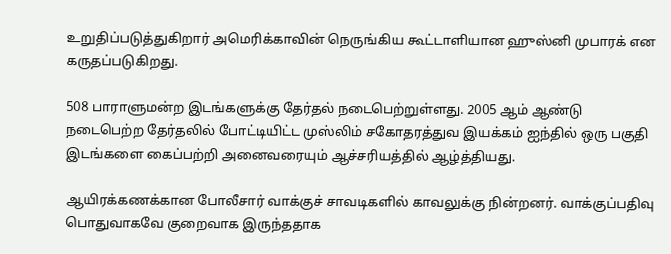உறுதிப்படுத்துகிறார் அமெரிக்காவின் நெருங்கிய கூட்டாளியான ஹுஸ்னி முபாரக் என கருதப்படுகிறது.

508 பாராளுமன்ற இடங்களுக்கு தேர்தல் நடைபெற்றுள்ளது. 2005 ஆம் ஆண்டு நடைபெற்ற தேர்தலில் போட்டியிட்ட முஸ்லிம் சகோதரத்துவ இயக்கம் ஐந்தில் ஒரு பகுதி இடங்களை கைப்பற்றி அனைவரையும் ஆச்சரியத்தில் ஆழ்த்தியது.

ஆயிரக்கணக்கான போலீசார் வாக்குச் சாவடிகளில் காவலுக்கு நின்றனர். வாக்குப்பதிவு பொதுவாகவே குறைவாக இருந்ததாக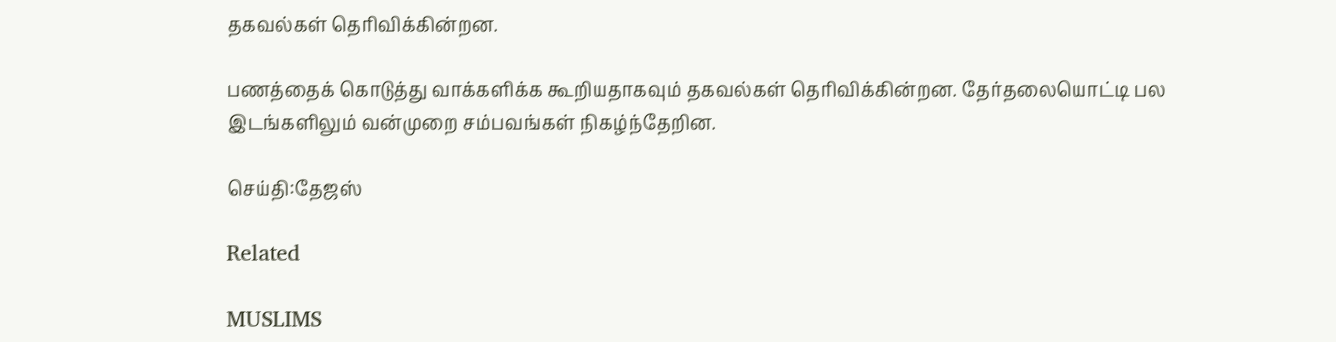தகவல்கள் தெரிவிக்கின்றன.

பணத்தைக் கொடுத்து வாக்களிக்க கூறியதாகவும் தகவல்கள் தெரிவிக்கின்றன. தேர்தலையொட்டி பல இடங்களிலும் வன்முறை சம்பவங்கள் நிகழ்ந்தேறின.

செய்தி:தேஜஸ்

Related

MUSLIMS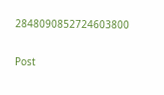2848090852724603800

Post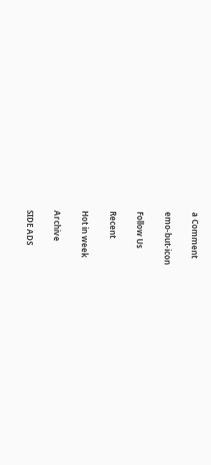a Comment

emo-but-icon

Follow Us

Recent

Hot in week

Archive

SIDE ADS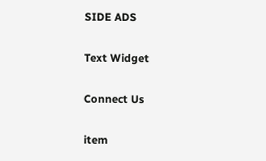SIDE ADS

Text Widget

Connect Us

item